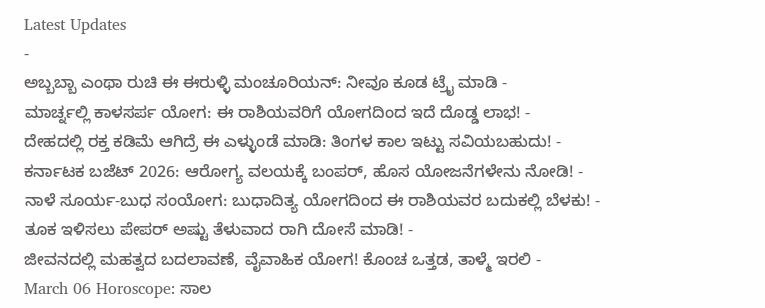Latest Updates
-
ಅಬ್ಬಬ್ಬಾ ಎಂಥಾ ರುಚಿ ಈ ಈರುಳ್ಳಿ ಮಂಚೂರಿಯನ್: ನೀವೂ ಕೂಡ ಟ್ರೈ ಮಾಡಿ -
ಮಾರ್ಚ್ನಲ್ಲಿ ಕಾಳಸರ್ಪ ಯೋಗ: ಈ ರಾಶಿಯವರಿಗೆ ಯೋಗದಿಂದ ಇದೆ ದೊಡ್ಡ ಲಾಭ! -
ದೇಹದಲ್ಲಿ ರಕ್ತ ಕಡಿಮೆ ಆಗಿದ್ರೆ ಈ ಎಳ್ಳುಂಡೆ ಮಾಡಿ: ತಿಂಗಳ ಕಾಲ ಇಟ್ಟು ಸವಿಯಬಹುದು! -
ಕರ್ನಾಟಕ ಬಜೆಟ್ 2026: ಆರೋಗ್ಯ ವಲಯಕ್ಕೆ ಬಂಪರ್, ಹೊಸ ಯೋಜನೆಗಳೇನು ನೋಡಿ! -
ನಾಳೆ ಸೂರ್ಯ-ಬುಧ ಸಂಯೋಗ: ಬುಧಾದಿತ್ಯ ಯೋಗದಿಂದ ಈ ರಾಶಿಯವರ ಬದುಕಲ್ಲಿ ಬೆಳಕು! -
ತೂಕ ಇಳಿಸಲು ಪೇಪರ್ ಅಷ್ಟು ತೆಳುವಾದ ರಾಗಿ ದೋಸೆ ಮಾಡಿ! -
ಜೀವನದಲ್ಲಿ ಮಹತ್ವದ ಬದಲಾವಣೆ, ವೈವಾಹಿಕ ಯೋಗ! ಕೊಂಚ ಒತ್ತಡ, ತಾಳ್ಮೆ ಇರಲಿ -
March 06 Horoscope: ಸಾಲ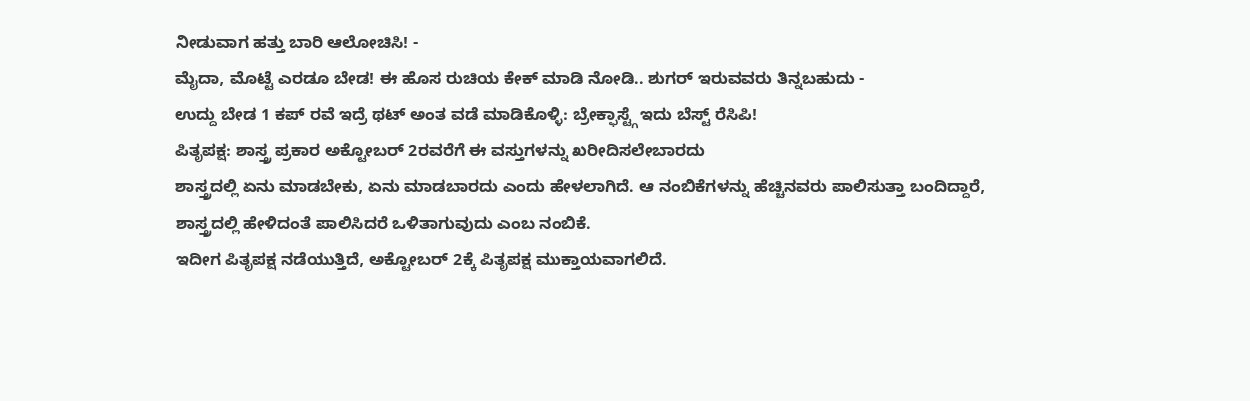ನೀಡುವಾಗ ಹತ್ತು ಬಾರಿ ಆಲೋಚಿಸಿ! -
ಮೈದಾ, ಮೊಟ್ಟೆ ಎರಡೂ ಬೇಡ! ಈ ಹೊಸ ರುಚಿಯ ಕೇಕ್ ಮಾಡಿ ನೋಡಿ.. ಶುಗರ್ ಇರುವವರು ತಿನ್ನಬಹುದು -
ಉದ್ದು ಬೇಡ 1 ಕಪ್ ರವೆ ಇದ್ರೆ ಥಟ್ ಅಂತ ವಡೆ ಮಾಡಿಕೊಳ್ಳಿ: ಬ್ರೇಕ್ಫಾಸ್ಟ್ಗೆ ಇದು ಬೆಸ್ಟ್ ರೆಸಿಪಿ!
ಪಿತೃಪಕ್ಷ: ಶಾಸ್ತ್ರ ಪ್ರಕಾರ ಅಕ್ಟೋಬರ್ 2ರವರೆಗೆ ಈ ವಸ್ತುಗಳನ್ನು ಖರೀದಿಸಲೇಬಾರದು
ಶಾಸ್ತ್ರದಲ್ಲಿ ಏನು ಮಾಡಬೇಕು, ಏನು ಮಾಡಬಾರದು ಎಂದು ಹೇಳಲಾಗಿದೆ. ಆ ನಂಬಿಕೆಗಳನ್ನು ಹೆಚ್ಚಿನವರು ಪಾಲಿಸುತ್ತಾ ಬಂದಿದ್ದಾರೆ, ಶಾಸ್ತ್ರದಲ್ಲಿ ಹೇಳಿದಂತೆ ಪಾಲಿಸಿದರೆ ಒಳಿತಾಗುವುದು ಎಂಬ ನಂಬಿಕೆ.
ಇದೀಗ ಪಿತೃಪಕ್ಷ ನಡೆಯುತ್ತಿದೆ, ಅಕ್ಟೋಬರ್ 2ಕ್ಕೆ ಪಿತೃಪಕ್ಷ ಮುಕ್ತಾಯವಾಗಲಿದೆ.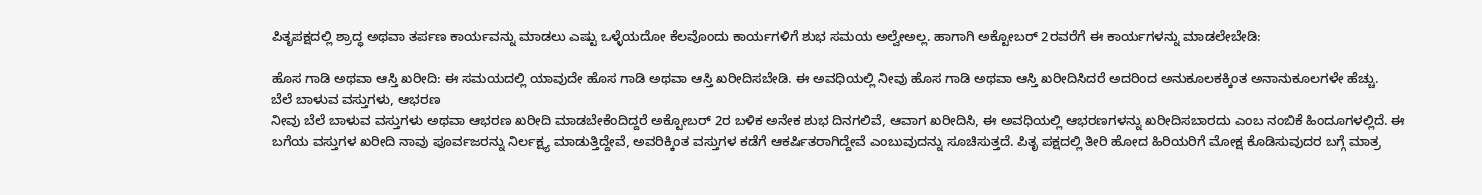ಪಿತೃಪಕ್ಷದಲ್ಲಿ ಶ್ರಾದ್ಧ ಅಥವಾ ತರ್ಪಣ ಕಾರ್ಯವನ್ನು ಮಾಡಲು ಎಷ್ಟು ಒಳ್ಳೆಯದೋ ಕೆಲವೊಂದು ಕಾರ್ಯಗಳಿಗೆ ಶುಭ ಸಮಯ ಅಲ್ವೇಅಲ್ಲ. ಹಾಗಾಗಿ ಅಕ್ಟೋಬರ್ 2ರವರೆಗೆ ಈ ಕಾರ್ಯಗಳನ್ನು ಮಾಡಲೇಬೇಡಿ:

ಹೊಸ ಗಾಡಿ ಅಥವಾ ಆಸ್ತಿ ಖರೀದಿ: ಈ ಸಮಯದಲ್ಲಿ ಯಾವುದೇ ಹೊಸ ಗಾಡಿ ಅಥವಾ ಆಸ್ತಿ ಖರೀದಿಸಬೇಡಿ. ಈ ಅವಧಿಯಲ್ಲಿ ನೀವು ಹೊಸ ಗಾಡಿ ಅಥವಾ ಆಸ್ತಿ ಖರೀದಿಸಿದರೆ ಅದರಿಂದ ಅನುಕೂಲಕಕ್ಕಿಂತ ಅನಾನುಕೂಲಗಳೇ ಹೆಚ್ಚು.
ಬೆಲೆ ಬಾಳುವ ವಸ್ತುಗಳು, ಆಭರಣ
ನೀವು ಬೆಲೆ ಬಾಳುವ ವಸ್ತುಗಳು ಅಥವಾ ಆಭರಣ ಖರೀದಿ ಮಾಡಬೇಕೆಂದಿದ್ದರೆ ಅಕ್ಟೋಬರ್ 2ರ ಬಳಿಕ ಅನೇಕ ಶುಭ ದಿನಗಲಿವೆ, ಆವಾಗ ಖರೀದಿಸಿ, ಈ ಅವಧಿಯಲ್ಲಿ ಆಭರಣಗಳನ್ನು ಖರೀದಿಸಬಾರದು ಎಂಬ ನಂಬಿಕೆ ಹಿಂದೂಗಳಲ್ಲಿದೆ. ಈ ಬಗೆಯ ವಸ್ತುಗಳ ಖರೀದಿ ನಾವು ಪೂರ್ವಜರನ್ನು ನಿರ್ಲಕ್ಷ್ಯ ಮಾಡುತ್ತಿದ್ದೇವೆ, ಅವರಿಕ್ಕಿಂತ ವಸ್ತುಗಳ ಕಡೆಗೆ ಆಕರ್ಷಿತರಾಗಿದ್ದೇವೆ ಎಂಬುವುದನ್ನು ಸೂಚಿಸುತ್ತದೆ. ಪಿತೃ ಪಕ್ಷದಲ್ಲಿ ತೀರಿ ಹೋದ ಹಿರಿಯರಿಗೆ ಮೋಕ್ಷ ಕೊಡಿಸುವುದರ ಬಗ್ಗೆ ಮಾತ್ರ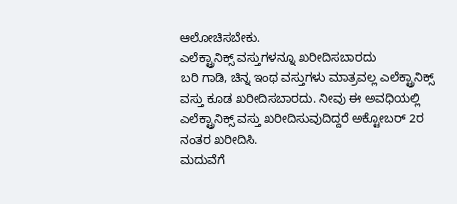ಆಲೋಚಿಸಬೇಕು.
ಎಲೆಕ್ಟ್ರಾನಿಕ್ಸ್ ವಸ್ತುಗಳನ್ನೂ ಖರೀದಿಸಬಾರದು
ಬರಿ ಗಾಡಿ, ಚಿನ್ನ ಇಂಥ ವಸ್ತುಗಳು ಮಾತ್ರವಲ್ಲ ಎಲೆಕ್ಟ್ರಾನಿಕ್ಸ್ ವಸ್ತು ಕೂಡ ಖರೀದಿಸಬಾರದು. ನೀವು ಈ ಅವಧಿಯಲ್ಲಿ ಎಲೆಕ್ಟ್ರಾನಿಕ್ಸ್ ವಸ್ತು ಖರೀದಿಸುವುದಿದ್ದರೆ ಅಕ್ಟೋಬರ್ 2ರ ನಂತರ ಖರೀದಿಸಿ.
ಮದುವೆಗೆ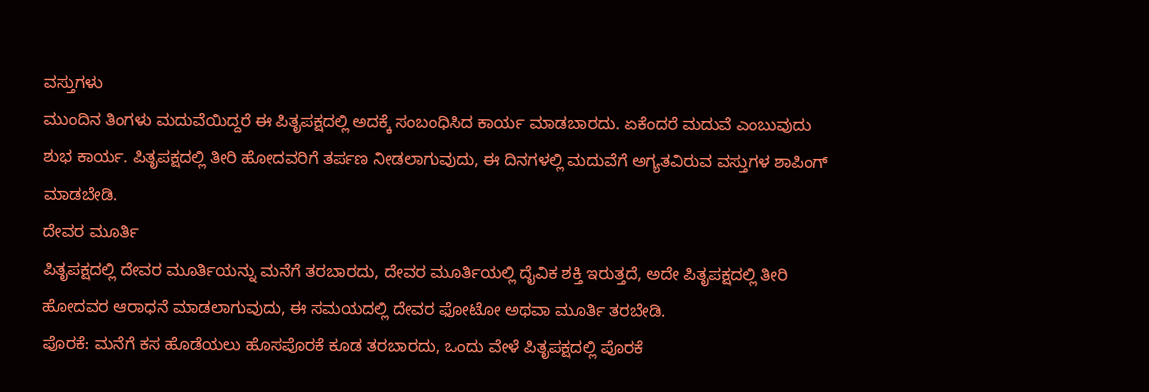ವಸ್ತುಗಳು
ಮುಂದಿನ ತಿಂಗಳು ಮದುವೆಯಿದ್ದರೆ ಈ ಪಿತೃಪಕ್ಷದಲ್ಲಿ ಅದಕ್ಕೆ ಸಂಬಂಧಿಸಿದ ಕಾರ್ಯ ಮಾಡಬಾರದು. ಏಕೆಂದರೆ ಮದುವೆ ಎಂಬುವುದು ಶುಭ ಕಾರ್ಯ. ಪಿತೃಪಕ್ಷದಲ್ಲಿ ತೀರಿ ಹೋದವರಿಗೆ ತರ್ಪಣ ನೀಡಲಾಗುವುದು, ಈ ದಿನಗಳಲ್ಲಿ ಮದುವೆಗೆ ಅಗ್ಯತವಿರುವ ವಸ್ತುಗಳ ಶಾಪಿಂಗ್ ಮಾಡಬೇಡಿ.
ದೇವರ ಮೂರ್ತಿ
ಪಿತೃಪಕ್ಷದಲ್ಲಿ ದೇವರ ಮೂರ್ತಿಯನ್ನು ಮನೆಗೆ ತರಬಾರದು, ದೇವರ ಮೂರ್ತಿಯಲ್ಲಿ ದೈವಿಕ ಶಕ್ತಿ ಇರುತ್ತದೆ, ಅದೇ ಪಿತೃಪಕ್ಷದಲ್ಲಿ ತೀರಿ ಹೋದವರ ಆರಾಧನೆ ಮಾಡಲಾಗುವುದು, ಈ ಸಮಯದಲ್ಲಿ ದೇವರ ಫೋಟೋ ಅಥವಾ ಮೂರ್ತಿ ತರಬೇಡಿ.
ಪೊರಕೆ: ಮನೆಗೆ ಕಸ ಹೊಡೆಯಲು ಹೊಸಪೊರಕೆ ಕೂಡ ತರಬಾರದು, ಒಂದು ವೇಳೆ ಪಿತೃಪಕ್ಷದಲ್ಲಿ ಪೊರಕೆ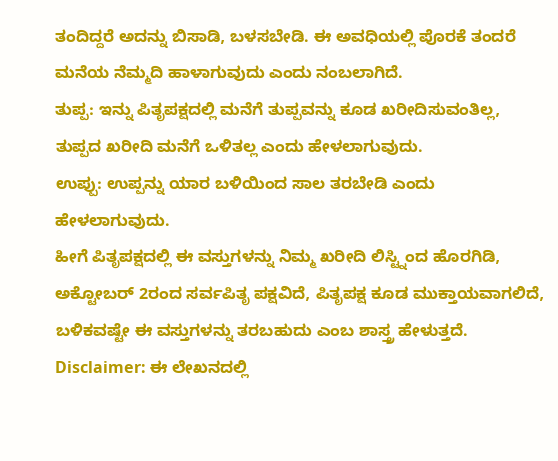ತಂದಿದ್ದರೆ ಅದನ್ನು ಬಿಸಾಡಿ, ಬಳಸಬೇಡಿ. ಈ ಅವಧಿಯಲ್ಲಿ ಪೊರಕೆ ತಂದರೆ ಮನೆಯ ನೆಮ್ಮದಿ ಹಾಳಾಗುವುದು ಎಂದು ನಂಬಲಾಗಿದೆ.
ತುಪ್ಪ: ಇನ್ನು ಪಿತೃಪಕ್ಷದಲ್ಲಿ ಮನೆಗೆ ತುಪ್ಪವನ್ನು ಕೂಡ ಖರೀದಿಸುವಂತಿಲ್ಲ, ತುಪ್ಪದ ಖರೀದಿ ಮನೆಗೆ ಒಳಿತಲ್ಲ ಎಂದು ಹೇಳಲಾಗುವುದು.
ಉಪ್ಪು: ಉಪ್ಪನ್ನು ಯಾರ ಬಳಿಯಿಂದ ಸಾಲ ತರಬೇಡಿ ಎಂದು ಹೇಳಲಾಗುವುದು.
ಹೀಗೆ ಪಿತೃಪಕ್ಷದಲ್ಲಿ ಈ ವಸ್ತುಗಳನ್ನು ನಿಮ್ಮ ಖರೀದಿ ಲಿಸ್ಟ್ನಿಂದ ಹೊರಗಿಡಿ, ಅಕ್ಟೋಬರ್ 2ರಂದ ಸರ್ವಪಿತೃ ಪಕ್ಷವಿದೆ, ಪಿತೃಪಕ್ಷ ಕೂಡ ಮುಕ್ತಾಯವಾಗಲಿದೆ, ಬಳಿಕವಷ್ಟೇ ಈ ವಸ್ತುಗಳನ್ನು ತರಬಹುದು ಎಂಬ ಶಾಸ್ತ್ರ ಹೇಳುತ್ತದೆ.
Disclaimer: ಈ ಲೇಖನದಲ್ಲಿ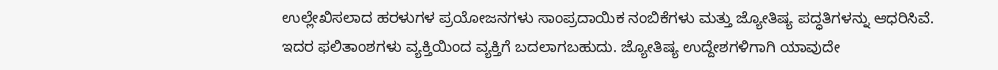ಉಲ್ಲೇಖಿಸಲಾದ ಹರಳುಗಳ ಪ್ರಯೋಜನಗಳು ಸಾಂಪ್ರದಾಯಿಕ ನಂಬಿಕೆಗಳು ಮತ್ತು ಜ್ಯೋತಿಷ್ಯ ಪದ್ಧತಿಗಳನ್ನು ಆಧರಿಸಿವೆ. ಇದರ ಫಲಿತಾಂಶಗಳು ವ್ಯಕ್ತಿಯಿಂದ ವ್ಯಕ್ತಿಗೆ ಬದಲಾಗಬಹುದು. ಜ್ಯೋತಿಷ್ಯ ಉದ್ದೇಶಗಳಿಗಾಗಿ ಯಾವುದೇ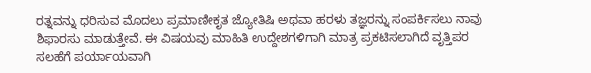ರತ್ನವನ್ನು ಧರಿಸುವ ಮೊದಲು ಪ್ರಮಾಣೀಕೃತ ಜ್ಯೋತಿಷಿ ಅಥವಾ ಹರಳು ತಜ್ಞರನ್ನು ಸಂಪರ್ಕಿಸಲು ನಾವು ಶಿಫಾರಸು ಮಾಡುತ್ತೇವೆ. ಈ ವಿಷಯವು ಮಾಹಿತಿ ಉದ್ದೇಶಗಳಿಗಾಗಿ ಮಾತ್ರ ಪ್ರಕಟಿಸಲಾಗಿದೆ ವೃತ್ತಿಪರ ಸಲಹೆಗೆ ಪರ್ಯಾಯವಾಗಿ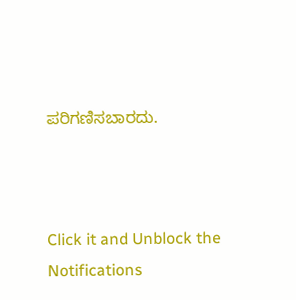ಪರಿಗಣಿಸಬಾರದು.



Click it and Unblock the Notifications